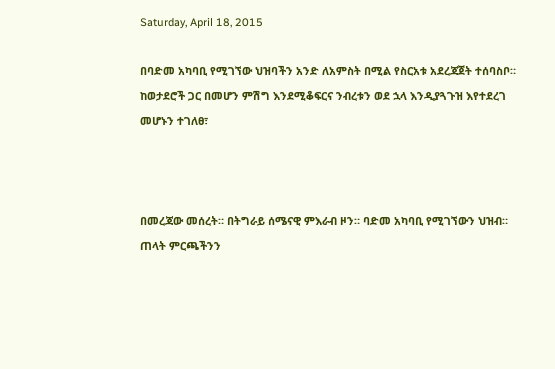Saturday, April 18, 2015

በባድመ አካባቢ የሚገኘው ህዝባችን አንድ ለአምስት በሚል የስርአቱ አደረጃጀት ተሰባስቦ። ከወታደሮች ጋር በመሆን ምሽግ እንደሚቆፍርና ንብረቱን ወደ ኋላ እንዲያጓጉዝ እየተደረገ መሆኑን ተገለፀ፣



በመረጃው መሰረት። በትግራይ ሰሜናዊ ምእራብ ዞን። ባድመ አካባቢ የሚገኘውን ህዝብ። ጠላት ምርጫችንን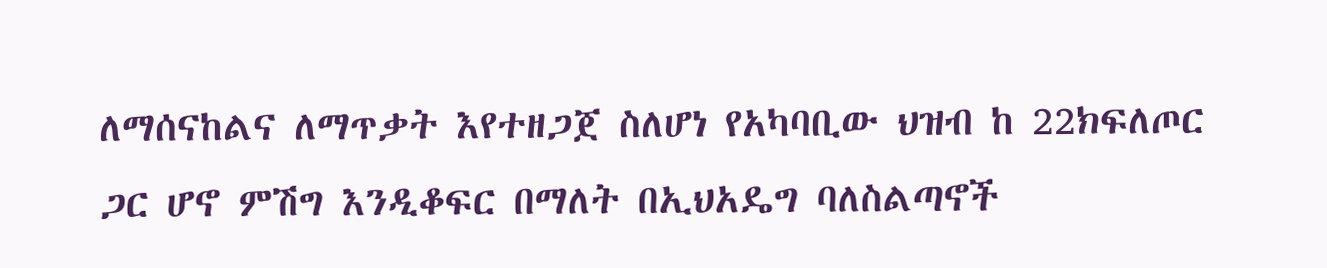ለማሰናከልና ለማጥቃት እየተዘጋጀ ስለሆነ የአካባቢው ህዝብ ከ 22ክፍለጦር ጋር ሆኖ ምሽግ እንዲቆፍር በማለት በኢህአዴግ ባለስልጣኖች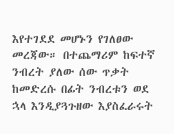እየተገደደ መሆኑን የገለፀው መረጃው። በተጨማሪም ከፍተኛ ንብረት ያለው ሰው ጥቃት ከመድረሱ በፊት ንብረቱን ወደ ኋላ እንዲያጓጉዘው እያስፈራሩት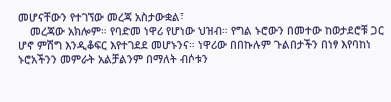መሆናቸውን የተገኘው መረጃ አስታውቋል፣
    መረጃው አክሎም። የባድመ ነዋሪ የሆነው ህዝብ። የግል ኑሮውን በመተው ከወታደሮቹ ጋር ሆኖ ምሽግ እንዲቆፍር እየተገደደ መሆኑንና። ነዋሪው በበኩሉም ጉልበታችን በነፃ እየባከነ ኑሮአችንን መምራት አልቻልንም በማለት ብሶቱን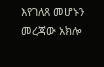እየገለጸ መሆኑን መረጃው አክሎ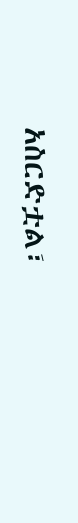አስርድቷል፣